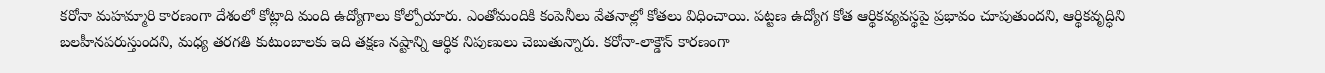కరోనా మహమ్మారి కారణంగా దేశంలో కోట్లాది మంది ఉద్యోగాలు కోల్పోయారు. ఎంతోమందికి కంపెనీలు వేతనాల్లో కోతలు విధించాయి. పట్టణ ఉద్యోగ కోత ఆర్థికవ్యవస్థపై ప్రభావం చూపుతుందని, ఆర్థికవృద్ధిని బలహీనపరుస్తుందని, మధ్య తరగతి కుటుంబాలకు ఇది తక్షణ నష్టాన్ని ఆర్థిక నిపుణులు చెబుతున్నారు. కరోనా-లాక్డౌన్ కారణంగా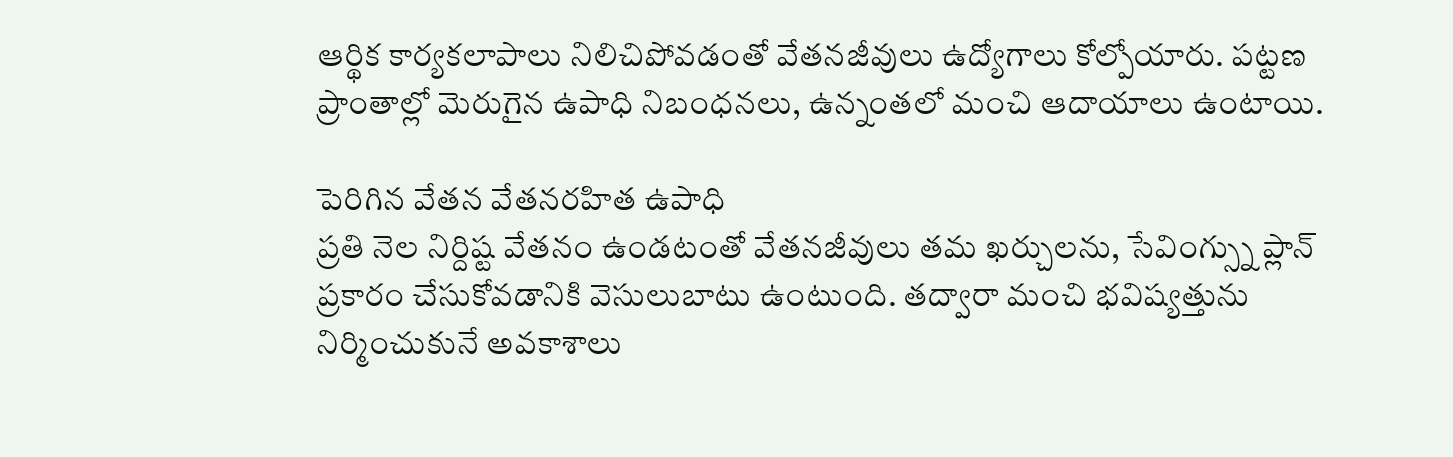ఆర్థిక కార్యకలాపాలు నిలిచిపోవడంతో వేతనజీవులు ఉద్యోగాలు కోల్పోయారు. పట్టణ ప్రాంతాల్లో మెరుగైన ఉపాధి నిబంధనలు, ఉన్నంతలో మంచి ఆదాయాలు ఉంటాయి.

పెరిగిన వేతన వేతనరహిత ఉపాధి
ప్రతి నెల నిర్దిష్ట వేతనం ఉండటంతో వేతనజీవులు తమ ఖర్చులను, సేవింగ్స్ను ప్లాన్ ప్రకారం చేసుకోవడానికి వెసులుబాటు ఉంటుంది. తద్వారా మంచి భవిష్యత్తును నిర్మించుకునే అవకాశాలు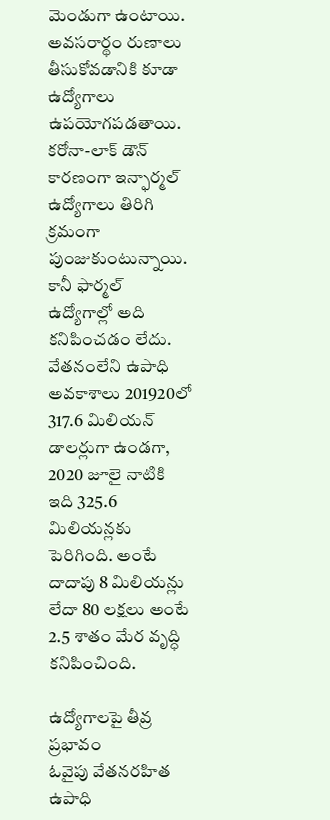మెండుగా ఉంటాయి. అవసరార్థం రుణాలు తీసుకోవడానికి కూడా ఉద్యోగాలు ఉపయోగపడతాయి. కరోనా-లాక్ డౌన్ కారణంగా ఇన్ఫార్మల్ ఉద్యోగాలు తిరిగి క్రమంగా పుంజుకుంటున్నాయి. కానీ ఫార్మల్ ఉద్యోగాల్లో అది కనిపించడం లేదు. వేతనంలేని ఉపాధి అవకాశాలు 201920లో 317.6 మిలియన్ డాలర్లుగా ఉండగా, 2020 జూలై నాటికి ఇది 325.6 మిలియన్లకు పెరిగింది. అంటే దాదాపు 8 మిలియన్లు లేదా 80 లక్షలు అంటే 2.5 శాతం మేర వృద్ధి కనిపించింది.

ఉద్యోగాలపై తీవ్ర ప్రభావం
ఓవైపు వేతనరహిత ఉపాధి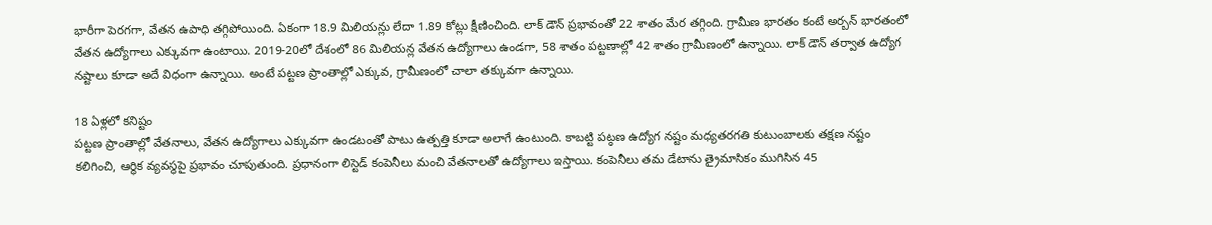భారీగా పెరగగా, వేతన ఉపాధి తగ్గిపోయింది. ఏకంగా 18.9 మిలియన్లు లేదా 1.89 కోట్లు క్షీణించింది. లాక్ డౌన్ ప్రభావంతో 22 శాతం మేర తగ్గింది. గ్రామీణ భారతం కంటే అర్బన్ భారతంలో వేతన ఉద్యోగాలు ఎక్కువగా ఉంటాయి. 2019-20లో దేశంలో 86 మిలియన్ల వేతన ఉద్యోగాలు ఉండగా, 58 శాతం పట్టణాల్లో 42 శాతం గ్రామీణంలో ఉన్నాయి. లాక్ డౌన్ తర్వాత ఉద్యోగ నష్టాలు కూడా అదే విధంగా ఉన్నాయి. అంటే పట్టణ ప్రాంతాల్లో ఎక్కువ, గ్రామీణంలో చాలా తక్కువగా ఉన్నాయి.

18 ఏళ్లలో కనిష్టం
పట్టణ ప్రాంతాల్లో వేతనాలు, వేతన ఉద్యోగాలు ఎక్కువగా ఉండటంతో పాటు ఉత్పత్తి కూడా అలాగే ఉంటుంది. కాబట్టి పట్ఠణ ఉద్యోగ నష్టం మధ్యతరగతి కుటుంబాలకు తక్షణ నష్టం కలిగించి, ఆర్థిక వ్యవస్థపై ప్రభావం చూపుతుంది. ప్రధానంగా లిస్టెడ్ కంపెనీలు మంచి వేతనాలతో ఉద్యోగాలు ఇస్తాయి. కంపెనీలు తమ డేటాను త్రైమాసికం ముగిసిన 45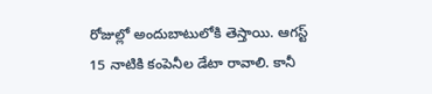రోజుల్లో అందుబాటులోకి తెస్తాయి. ఆగస్ట్ 15 నాటికి కంపెనీల డేటా రావాలి. కానీ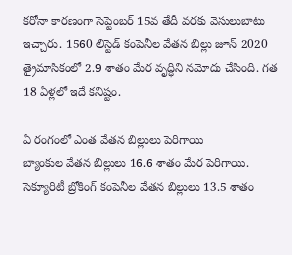కరోనా కారణంగా సెప్టెంబర్ 15వ తేదీ వరకు వెసులుబాటు ఇచ్చారు. 1560 లిస్టెడ్ కంపెనీల వేతన బిల్లు జూన్ 2020 త్రైమాసికంలో 2.9 శాతం మేర వృద్ధిని నమోదు చేసింది. గత 18 ఏళ్లలో ఇదే కనిష్టం.

ఏ రంగంలో ఎంత వేతన బిల్లులు పెరిగాయి
బ్యాంకుల వేతన బిల్లులు 16.6 శాతం మేర పెరిగాయి. సెక్యూరిటీ బ్రోకింగ్ కంపెనీల వేతన బిల్లులు 13.5 శాతం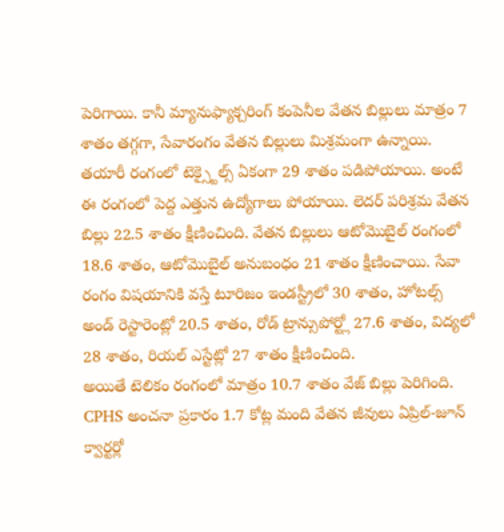పెరిగాయి. కానీ మ్యానుఫ్యాక్చరింగ్ కంపెనీల వేతన బిల్లులు మాత్రం 7 శాతం తగ్గగా, సేవారంగం వేతన బిల్లులు మిశ్రమంగా ఉన్నాయి. తయారీ రంగంలో టెక్స్టైల్స్ ఏకంగా 29 శాతం పడిపోయాయి. అంటే ఈ రంగంలో పెద్ద ఎత్తున ఉద్యోగాలు పోయాయి. లెదర్ పరిశ్రమ వేతన బిల్లు 22.5 శాతం క్షీణించింది. వేతన బిల్లులు ఆటోమొబైల్ రంగంలో 18.6 శాతం, ఆటోమొబైల్ అనుబంధం 21 శాతం క్షీణించాయి. సేవా రంగం విషయానికి వస్తే టూరిజం ఇండస్ట్రీలో 30 శాతం, హోటల్స్ అండ్ రెస్టారెంట్లో 20.5 శాతం, రోడ్ ట్రాన్సుపోర్ట్లో 27.6 శాతం, విద్యలో 28 శాతం, రియల్ ఎస్టేట్లో 27 శాతం క్షీణించింది.
అయితే టెలికం రంగంలో మాత్రం 10.7 శాతం వేజ్ బిల్లు పెరిగింది. CPHS అంచనా ప్రకారం 1.7 కోట్ల మంది వేతన జీవులు ఏప్రిల్-జూన్ క్వార్టర్లో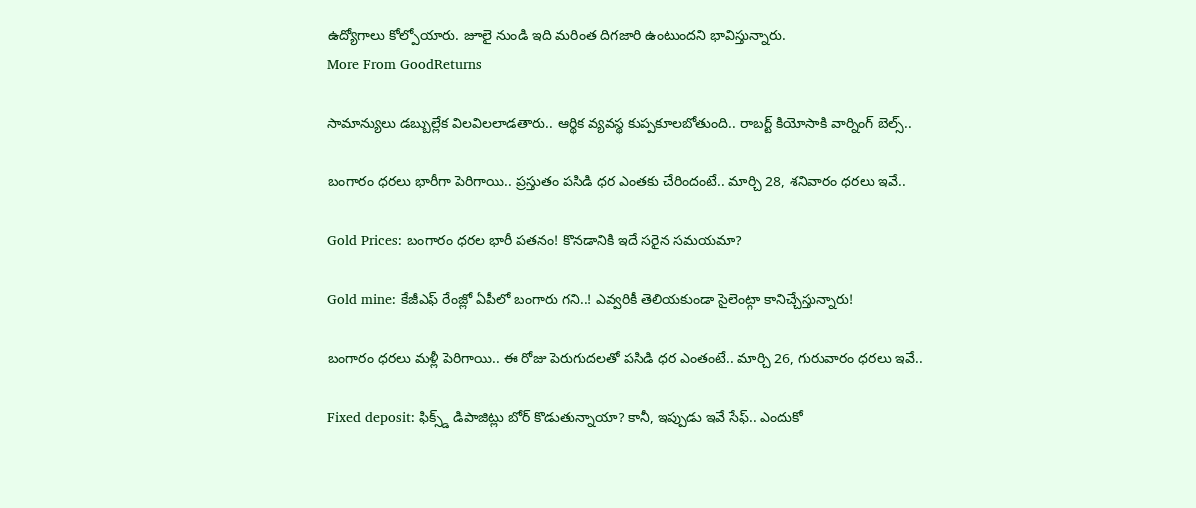ఉద్యోగాలు కోల్పోయారు. జూలై నుండి ఇది మరింత దిగజారి ఉంటుందని భావిస్తున్నారు.
More From GoodReturns

సామాన్యులు డబ్బుల్లేక విలవిలలాడతారు.. ఆర్థిక వ్యవస్థ కుప్పకూలబోతుంది.. రాబర్ట్ కియోసాకి వార్నింగ్ బెల్స్..

బంగారం ధరలు భారీగా పెరిగాయి.. ప్రస్తుతం పసిడి ధర ఎంతకు చేరిందంటే.. మార్చి 28, శనివారం ధరలు ఇవే..

Gold Prices: బంగారం ధరల భారీ పతనం! కొనడానికి ఇదే సరైన సమయమా?

Gold mine: కేజీఎఫ్ రేంజ్లో ఏపీలో బంగారు గని..! ఎవ్వరికీ తెలియకుండా సైలెంట్గా కానిచ్చేస్తున్నారు!

బంగారం ధరలు మళ్లీ పెరిగాయి.. ఈ రోజు పెరుగుదలతో పసిడి ధర ఎంతంటే.. మార్చి 26, గురువారం ధరలు ఇవే..

Fixed deposit: ఫిక్స్డ్ డిపాజిట్లు బోర్ కొడుతున్నాయా? కానీ, ఇప్పుడు ఇవే సేఫ్.. ఎందుకో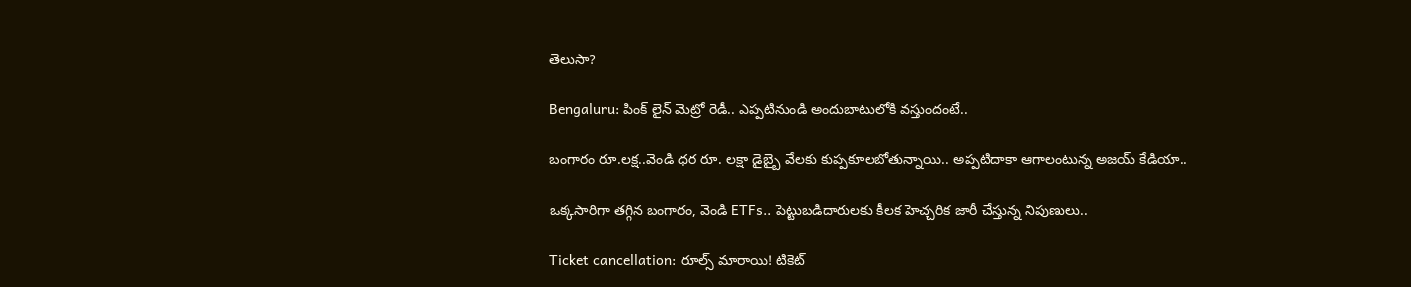తెలుసా?

Bengaluru: పింక్ లైన్ మెట్రో రెడీ.. ఎప్పటినుండి అందుబాటులోకి వస్తుందంటే..

బంగారం రూ.లక్ష..వెండి ధర రూ. లక్షా డైబ్బై వేలకు కుప్పకూలబోతున్నాయి.. అప్పటిదాకా ఆగాలంటున్న అజయ్ కేడియా..

ఒక్కసారిగా తగ్గిన బంగారం, వెండి ETFs.. పెట్టుబడిదారులకు కీలక హెచ్చరిక జారీ చేస్తున్న నిపుణులు..

Ticket cancellation: రూల్స్ మారాయి! టికెట్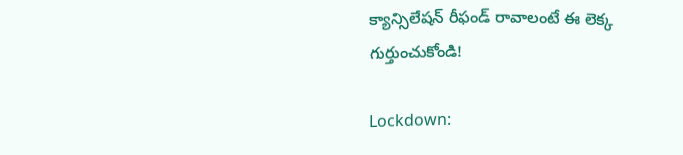క్యాన్సిలేషన్ రీఫండ్ రావాలంటే ఈ లెక్క గుర్తుంచుకోండి!

Lockdown: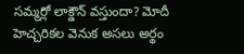సమ్మర్లో లాక్డౌన్ వస్తుందా? మోదీ హెచ్చరికల వెనుక అసలు అర్థం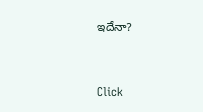ఇదేనా?



Click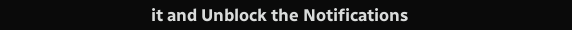it and Unblock the Notifications